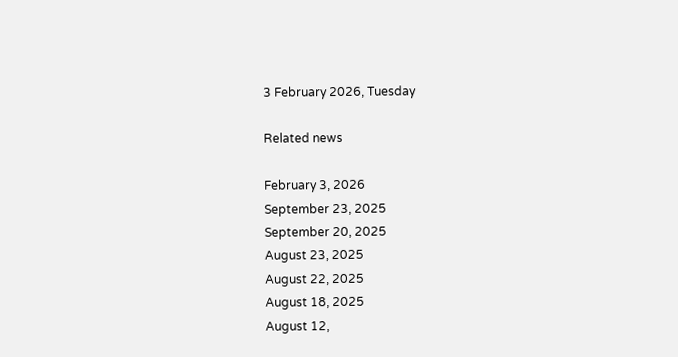3 February 2026, Tuesday

Related news

February 3, 2026
September 23, 2025
September 20, 2025
August 23, 2025
August 22, 2025
August 18, 2025
August 12,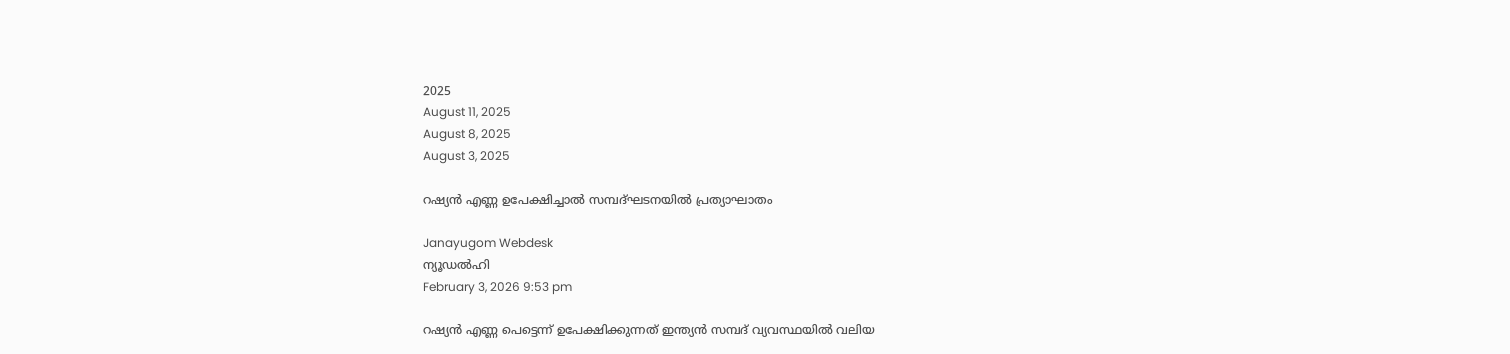2025
August 11, 2025
August 8, 2025
August 3, 2025

റഷ്യന്‍ എണ്ണ ഉപേക്ഷിച്ചാല്‍ സമ്പദ്‌ഘടനയില്‍ പ്രത്യാഘാതം

Janayugom Webdesk
ന്യൂഡല്‍ഹി
February 3, 2026 9:53 pm

റഷ്യന്‍ എണ്ണ പെട്ടെന്ന് ഉപേക്ഷിക്കുന്നത് ഇന്ത്യന്‍ സമ്പദ് വ്യവസ്ഥയില്‍ വലിയ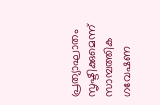പ്രത്യാഘാതം സൃഷ്ടിക്കുമെന്ന് സാമ്പത്തിക ഗവേഷണ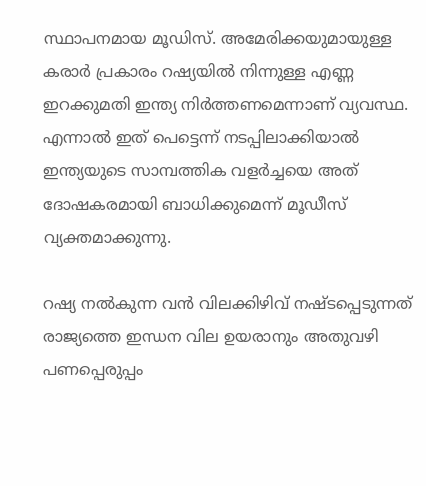സ്ഥാപനമായ മൂഡിസ്. അമേരിക്കയുമായുള്ള കരാര്‍ പ്രകാരം റഷ്യയില്‍ നിന്നുള്ള എണ്ണ ഇറക്കുമതി ഇന്ത്യ നിര്‍ത്തണമെന്നാണ് വ്യവസ്ഥ. എന്നാല്‍ ഇത് പെട്ടെന്ന് നടപ്പിലാക്കിയാല്‍ ഇന്ത്യയുടെ സാമ്പത്തിക വളര്‍ച്ചയെ അത് ദോഷകരമായി ബാധിക്കുമെന്ന് മൂഡീസ് വ്യക്തമാക്കുന്നു.

റഷ്യ നല്‍കുന്ന വന്‍ വിലക്കിഴിവ് നഷ്ടപ്പെടുന്നത് രാജ്യത്തെ ഇന്ധന വില ഉയരാനും അതുവഴി പണപ്പെരുപ്പം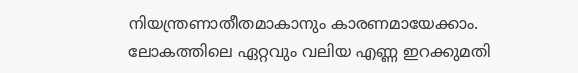നിയന്ത്രണാതീതമാകാനും കാരണമായേക്കാം. ലോകത്തിലെ ഏറ്റവും വലിയ എണ്ണ ഇറക്കുമതി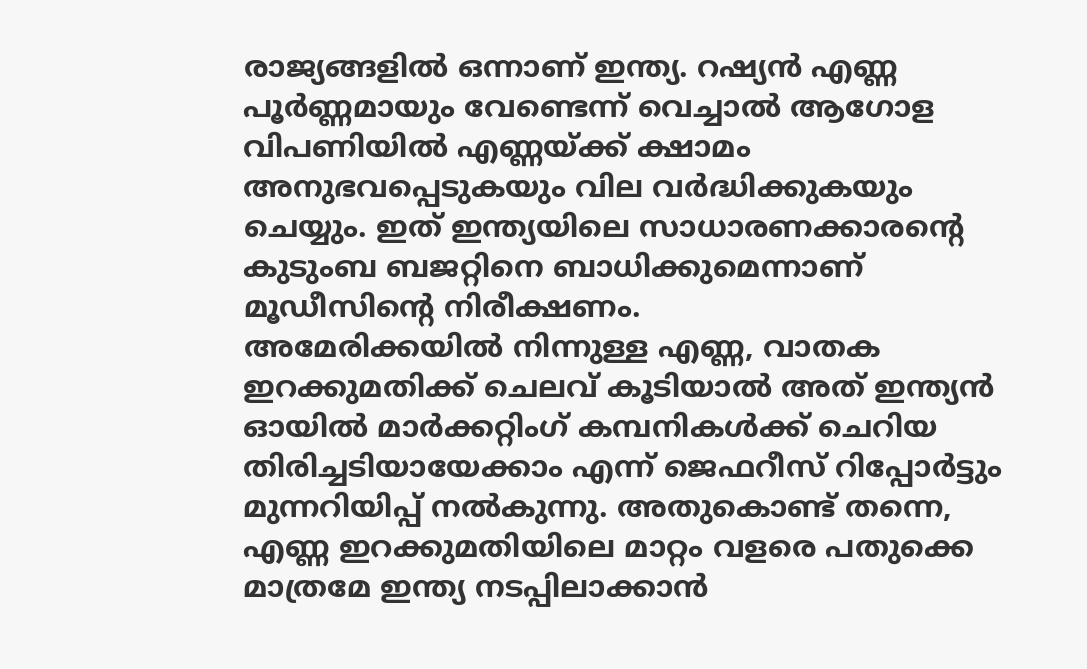രാജ്യങ്ങളില്‍ ഒന്നാണ് ഇന്ത്യ. റഷ്യന്‍ എണ്ണ പൂര്‍ണ്ണമായും വേണ്ടെന്ന് വെച്ചാല്‍ ആഗോള വിപണിയില്‍ എണ്ണയ്ക്ക് ക്ഷാമം അനുഭവപ്പെടുകയും വില വര്‍ദ്ധിക്കുകയും ചെയ്യും. ഇത് ഇന്ത്യയിലെ സാധാരണക്കാരന്റെ കുടുംബ ബജറ്റിനെ ബാധിക്കുമെന്നാണ് മൂഡീസിന്റെ നിരീക്ഷണം.
അമേരിക്കയില്‍ നിന്നുള്ള എണ്ണ, വാതക ഇറക്കുമതിക്ക് ചെലവ് കൂടിയാല്‍ അത് ഇന്ത്യന്‍ ഓയില്‍ മാര്‍ക്കറ്റിംഗ് കമ്പനികള്‍ക്ക് ചെറിയ തിരിച്ചടിയായേക്കാം എന്ന് ജെഫറീസ് റിപ്പോര്‍ട്ടും മുന്നറിയിപ്പ് നല്‍കുന്നു. അതുകൊണ്ട് തന്നെ, എണ്ണ ഇറക്കുമതിയിലെ മാറ്റം വളരെ പതുക്കെ മാത്രമേ ഇന്ത്യ നടപ്പിലാക്കാന്‍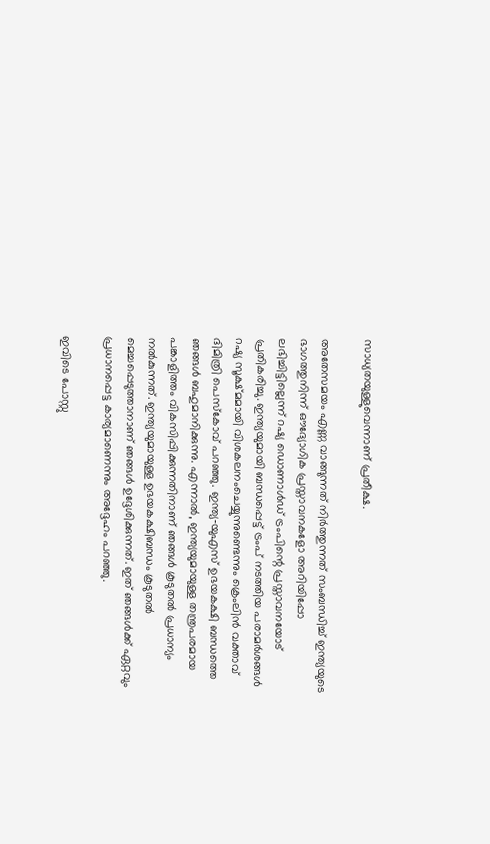സാധ്യതയുള്ളുവെന്നാണ് പ്രതീക്ഷ.

അതേസമയം എണ്ണ വാങ്ങുന്നത് നിര്‍ത്തുന്നത് സംബന്ധിച്ച് ഇന്ത്യയുടെ ഭാഗത്തുനിന്ന് ഔദ്യോഗിക പ്രസ്താവനകളോ അറിയിപ്പോ ലഭിച്ചിട്ടില്ലെന്ന് റഷ്യ ഡൊണാള്‍ഡ് ട്രംപിന്റെ പ്രസ്താവനയോട് പ്രതികരിച്ചു. ഇന്ത്യയുമായി ബന്ധപ്പെട്ട് ട്രംപ് നടത്തിയ പരാമര്‍ശങ്ങള്‍ റഷ്യ സൂക്ഷ്മമായി വിശകലനംചെയ്യുന്നുണ്ടെന്നും ക്രെംലിന്‍ വക്താവ് ദിമിത്രി പെസ്കോവ് പറഞ്ഞു. ഇന്ത്യ‑യുഎസ് ഉഭയകക്ഷി ബന്ധത്തെ ഞങ്ങള്‍ ബഹുമാനിക്കുന്നു. എന്നാല്‍, ഇന്ത്യയുമായുള്ള തന്ത്രപരമായ പങ്കാളിത്തം വികസിപ്പിക്കുന്നതിനാണ് ഞങ്ങള്‍ കൂടുതല്‍ പ്രധാന്യം നല്‍കുന്നത്. ഇന്ത്യയുമായുള്ള ഉഭയകക്ഷിബന്ധം കൂടുതല്‍ മെച്ചപ്പെടുത്താനാണ് ഞങ്ങള്‍ ഉദ്ദേശിക്കുന്നത്. ഇത് ഞങ്ങള്‍ക്ക് ഏറ്റവും പ്രധാനപ്പെട്ട കാര്യമാണെന്നും അദ്ദേഹം പറഞ്ഞു.

ഇവിടെ പോസ്റ്റു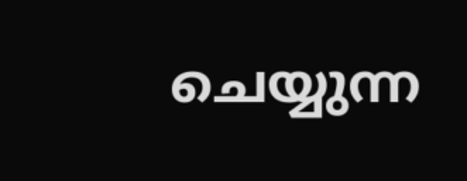ചെയ്യുന്ന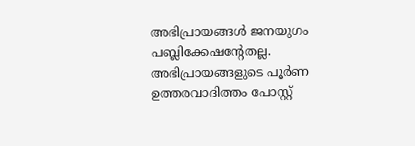അഭിപ്രായങ്ങള്‍ ജനയുഗം പബ്ലിക്കേഷന്റേതല്ല. അഭിപ്രായങ്ങളുടെ പൂര്‍ണ ഉത്തരവാദിത്തം പോസ്റ്റ്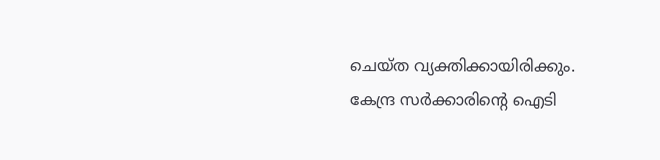ചെയ്ത വ്യക്തിക്കായിരിക്കും. കേന്ദ്ര സര്‍ക്കാരിന്റെ ഐടി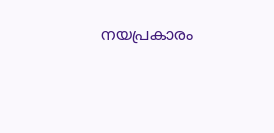നയപ്രകാരം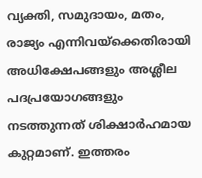വ്യക്തി, സമുദായം, മതം, രാജ്യം എന്നിവയ്‌ക്കെതിരായി അധിക്ഷേപങ്ങളും അശ്ലീല പദപ്രയോഗങ്ങളും നടത്തുന്നത് ശിക്ഷാര്‍ഹമായ കുറ്റമാണ്. ഇത്തരം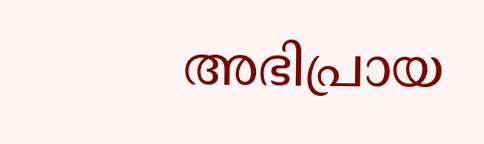അഭിപ്രായ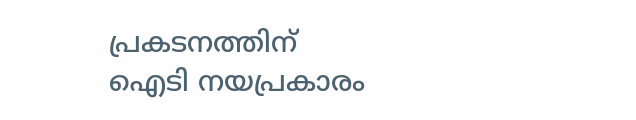പ്രകടനത്തിന് ഐടി നയപ്രകാരം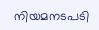നിയമനടപടി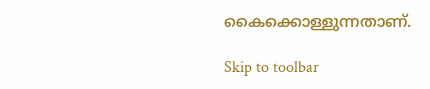കൈക്കൊള്ളുന്നതാണ്.

Skip to toolbar